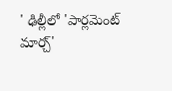' ఢిల్లీలో 'పార్లమెంట్ మార్చ్'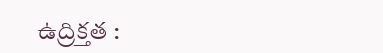ఉద్రిక్తత :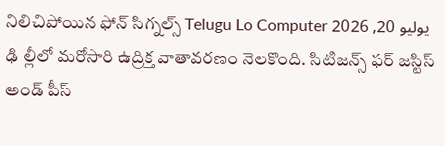నిలిచిపోయిన ఫోన్ సిగ్నల్స్ Telugu Lo Computer يوليو 20, 2026 ఢి ల్లీలో మరోసారి ఉద్రిక్త వాతావరణం నెలకొంది. సిటిజన్స్ ఫర్ జస్టిస్ అండ్ పీస్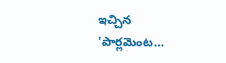ఇచ్చిన 'పార్లమెంట…